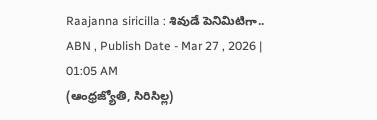Raajanna siricilla : శివుడే పెనిమిటిగా..
ABN , Publish Date - Mar 27 , 2026 | 01:05 AM
(ఆంధ్రజ్యోతి, సిరిసిల్ల)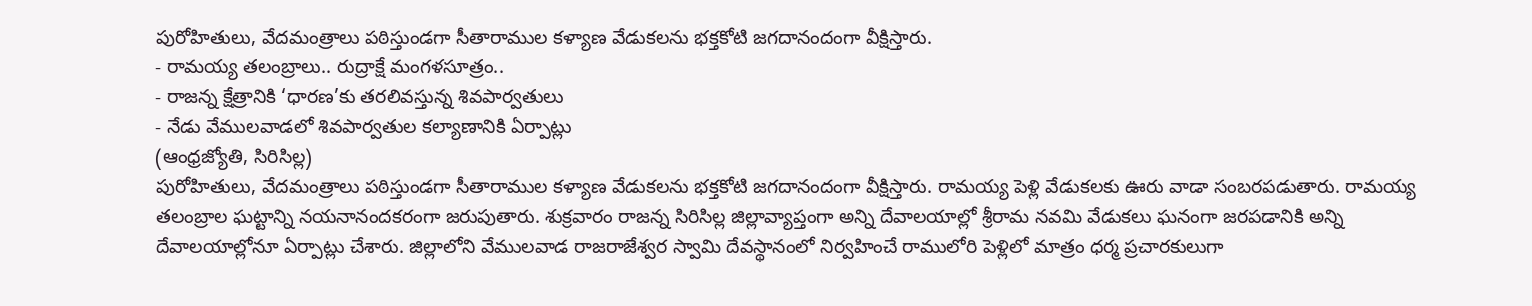పురోహితులు, వేదమంత్రాలు పఠిస్తుండగా సీతారాముల కళ్యాణ వేడుకలను భక్తకోటి జగదానందంగా వీక్షిస్తారు.
- రామయ్య తలంబ్రాలు.. రుద్రాక్షే మంగళసూత్రం..
- రాజన్న క్షేత్రానికి ‘ధారణ’కు తరలివస్తున్న శివపార్వతులు
- నేడు వేములవాడలో శివపార్వతుల కల్యాణానికి ఏర్పాట్లు
(ఆంధ్రజ్యోతి, సిరిసిల్ల)
పురోహితులు, వేదమంత్రాలు పఠిస్తుండగా సీతారాముల కళ్యాణ వేడుకలను భక్తకోటి జగదానందంగా వీక్షిస్తారు. రామయ్య పెళ్లి వేడుకలకు ఊరు వాడా సంబరపడుతారు. రామయ్య తలంబ్రాల ఘట్టాన్ని నయనానందకరంగా జరుపుతారు. శుక్రవారం రాజన్న సిరిసిల్ల జిల్లావ్యాప్తంగా అన్ని దేవాలయాల్లో శ్రీరామ నవమి వేడుకలు ఘనంగా జరపడానికి అన్ని దేవాలయాల్లోనూ ఏర్పాట్లు చేశారు. జిల్లాలోని వేములవాడ రాజరాజేశ్వర స్వామి దేవస్థానంలో నిర్వహించే రాములోరి పెళ్లిలో మాత్రం ధర్మ ప్రచారకులుగా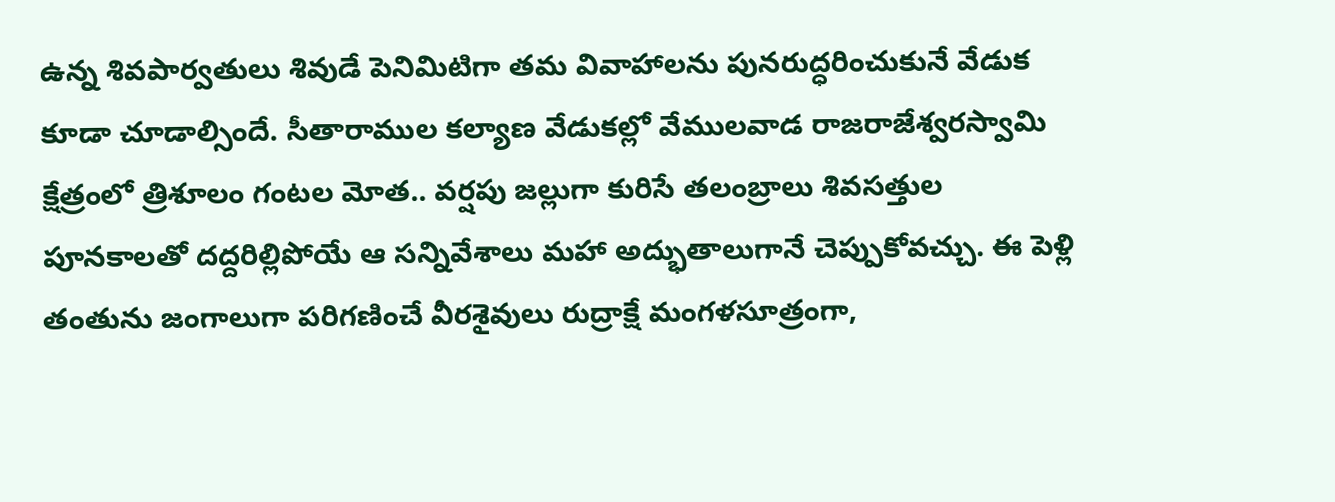ఉన్న శివపార్వతులు శివుడే పెనిమిటిగా తమ వివాహాలను పునరుద్ధరించుకునే వేడుక కూడా చూడాల్సిందే. సీతారాముల కల్యాణ వేడుకల్లో వేములవాడ రాజరాజేశ్వరస్వామి క్షేత్రంలో త్రిశూలం గంటల మోత.. వర్షపు జల్లుగా కురిసే తలంబ్రాలు శివసత్తుల పూనకాలతో దద్దరిల్లిపోయే ఆ సన్నివేశాలు మహా అద్భుతాలుగానే చెప్పుకోవచ్చు. ఈ పెళ్లి తంతును జంగాలుగా పరిగణించే వీరశైవులు రుద్రాక్షే మంగళసూత్రంగా,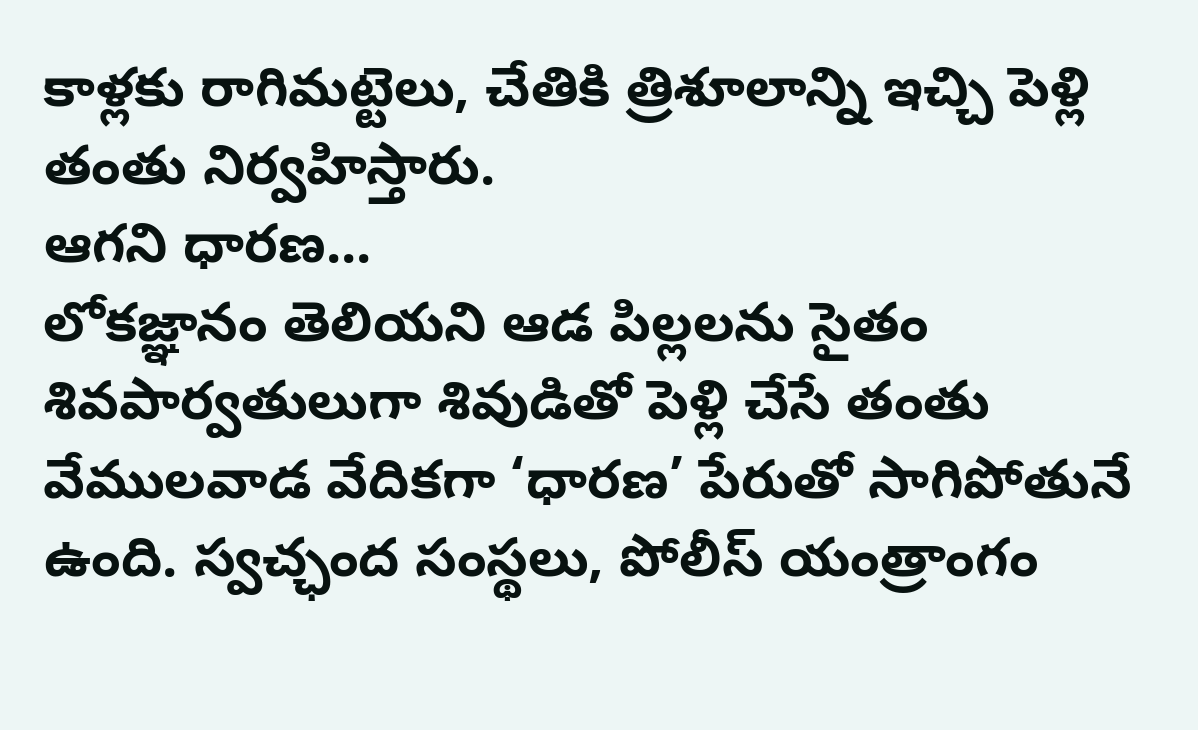కాళ్లకు రాగిమట్టెలు, చేతికి త్రిశూలాన్ని ఇచ్చి పెళ్లి తంతు నిర్వహిస్తారు.
ఆగని ధారణ...
లోకజ్ఞానం తెలియని ఆడ పిల్లలను సైతం శివపార్వతులుగా శివుడితో పెళ్లి చేసే తంతు వేములవాడ వేదికగా ‘ధారణ’ పేరుతో సాగిపోతునే ఉంది. స్వచ్ఛంద సంస్థలు, పోలీస్ యంత్రాంగం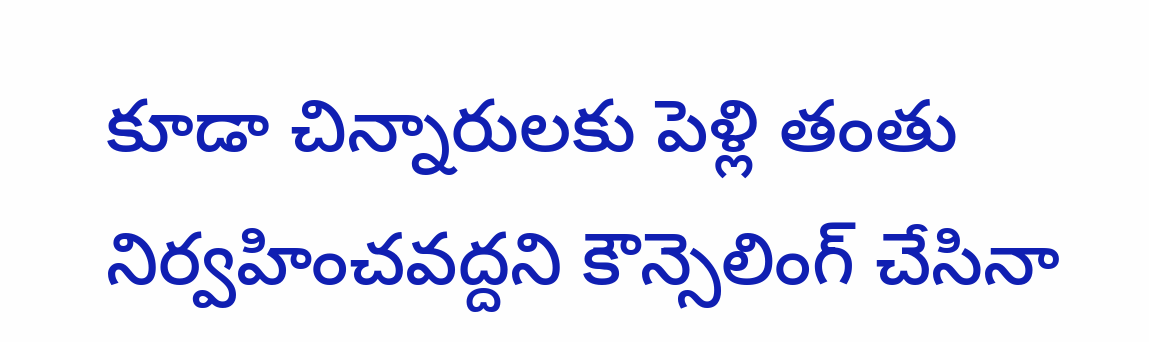కూడా చిన్నారులకు పెళ్లి తంతు నిర్వహించవద్దని కౌన్సెలింగ్ చేసినా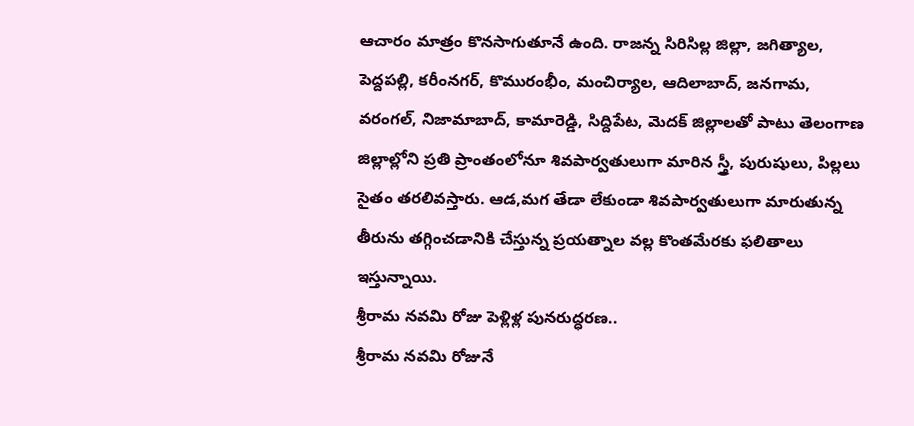ఆచారం మాత్రం కొనసాగుతూనే ఉంది. రాజన్న సిరిసిల్ల జిల్లా, జగిత్యాల, పెద్దపల్లి, కరీంనగర్, కొమురంభీం, మంచిర్యాల, ఆదిలాబాద్, జనగామ, వరంగల్, నిజామాబాద్, కామారెడ్డి, సిద్దిపేట, మెదక్ జిల్లాలతో పాటు తెలంగాణ జిల్లాల్లోని ప్రతి ప్రాంతంలోనూ శివపార్వతులుగా మారిన స్త్రీ, పురుషులు, పిల్లలు సైతం తరలివస్తారు. ఆడ,మగ తేడా లేకుండా శివపార్వతులుగా మారుతున్న తీరును తగ్గించడానికి చేస్తున్న ప్రయత్నాల వల్ల కొంతమేరకు ఫలితాలు ఇస్తున్నాయి.
శ్రీరామ నవమి రోజు పెళ్లిళ్ల పునరుద్ధరణ..
శ్రీరామ నవమి రోజునే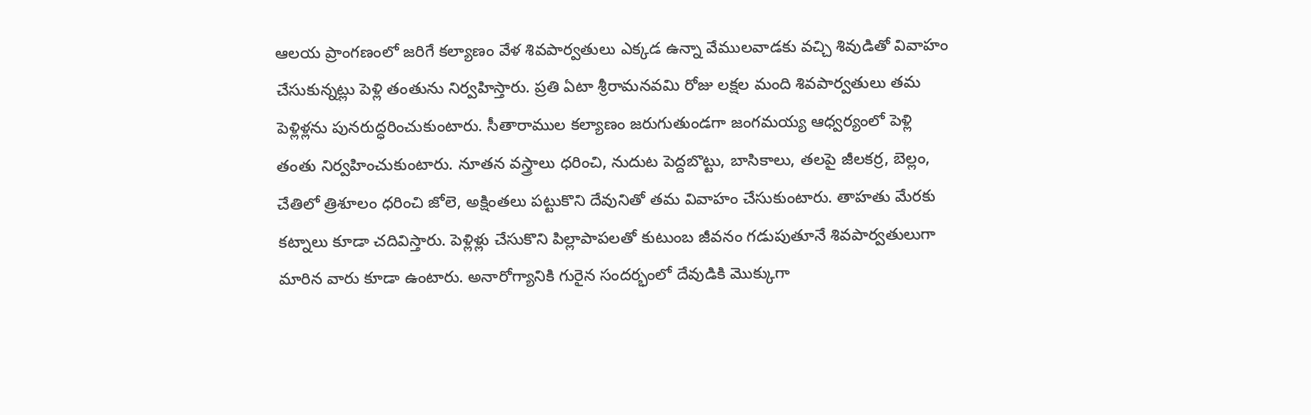ఆలయ ప్రాంగణంలో జరిగే కల్యాణం వేళ శివపార్వతులు ఎక్కడ ఉన్నా వేములవాడకు వచ్చి శివుడితో వివాహం చేసుకున్నట్లు పెళ్లి తంతును నిర్వహిస్తారు. ప్రతి ఏటా శ్రీరామనవమి రోజు లక్షల మంది శివపార్వతులు తమ పెళ్లిళ్లను పునరుద్ధరించుకుంటారు. సీతారాముల కల్యాణం జరుగుతుండగా జంగమయ్య ఆధ్వర్యంలో పెళ్లి తంతు నిర్వహించుకుంటారు. నూతన వస్త్రాలు ధరించి, నుదుట పెద్దబొట్టు, బాసికాలు, తలపై జీలకర్ర, బెల్లం, చేతిలో త్రిశూలం ధరించి జోలె, అక్షింతలు పట్టుకొని దేవునితో తమ వివాహం చేసుకుంటారు. తాహతు మేరకు కట్నాలు కూడా చదివిస్తారు. పెళ్లిళ్లు చేసుకొని పిల్లాపాపలతో కుటుంబ జీవనం గడుపుతూనే శివపార్వతులుగా మారిన వారు కూడా ఉంటారు. అనారోగ్యానికి గురైన సందర్భంలో దేవుడికి మొక్కుగా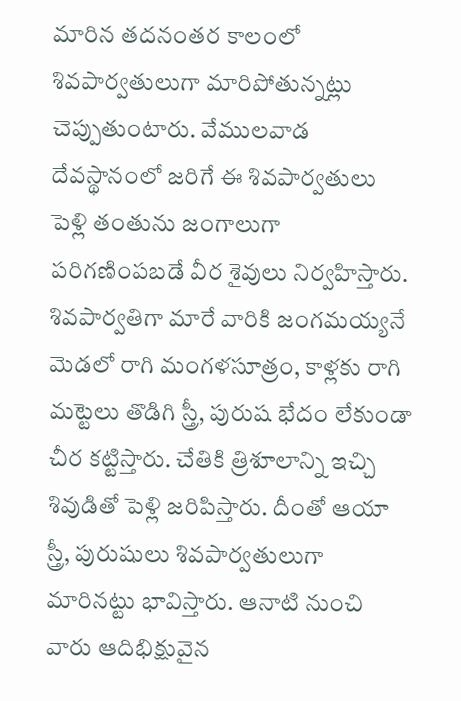మారిన తదనంతర కాలంలో శివపార్వతులుగా మారిపోతున్నట్లు చెప్పుతుంటారు. వేములవాడ దేవస్థానంలో జరిగే ఈ శివపార్వతులు పెళ్లి తంతును జంగాలుగా పరిగణింపబడే వీర శైవులు నిర్వహిస్తారు. శివపార్వతిగా మారే వారికి జంగమయ్యనే మెడలో రాగి మంగళసూత్రం, కాళ్లకు రాగి మట్టెలు తొడిగి స్త్రీ, పురుష భేదం లేకుండా చీర కట్టిస్తారు. చేతికి త్రిశూలాన్ని ఇచ్చి శివుడితో పెళ్లి జరిపిస్తారు. దీంతో ఆయా స్త్రీ, పురుషులు శివపార్వతులుగా మారినట్టు భావిస్తారు. ఆనాటి నుంచి వారు ఆదిభిక్షువైన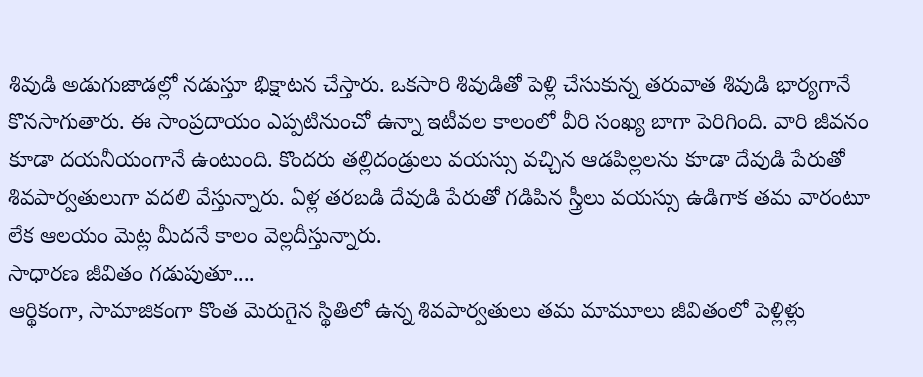శివుడి అడుగుజాడల్లో నడుస్తూ భిక్షాటన చేస్తారు. ఒకసారి శివుడితో పెళ్లి చేసుకున్న తరువాత శివుడి భార్యగానే కొనసాగుతారు. ఈ సాంప్రదాయం ఎప్పటినుంచో ఉన్నా ఇటీవల కాలంలో వీరి సంఖ్య బాగా పెరిగింది. వారి జీవనం కూడా దయనీయంగానే ఉంటుంది. కొందరు తల్లిదండ్రులు వయస్సు వచ్చిన ఆడపిల్లలను కూడా దేవుడి పేరుతో శివపార్వతులుగా వదలి వేస్తున్నారు. ఏళ్ల తరబడి దేవుడి పేరుతో గడిపిన స్త్రీలు వయస్సు ఉడిగాక తమ వారంటూ లేక ఆలయం మెట్ల మీదనే కాలం వెల్లదీస్తున్నారు.
సాధారణ జీవితం గడుపుతూ....
ఆర్థికంగా, సామాజికంగా కొంత మెరుగైన స్థితిలో ఉన్న శివపార్వతులు తమ మామూలు జీవితంలో పెళ్లిళ్లు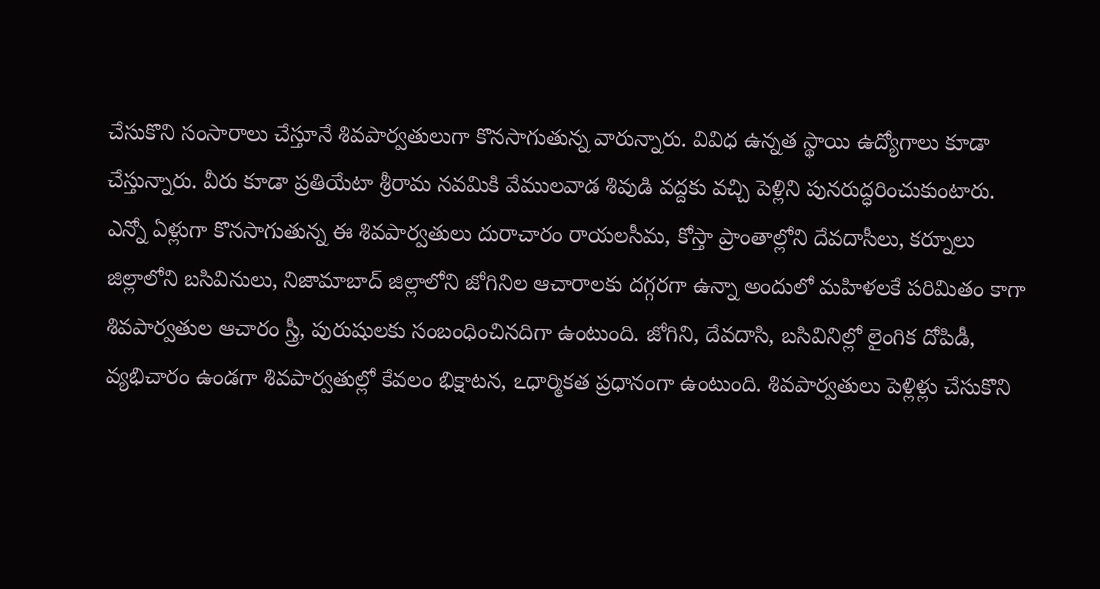చేసుకొని సంసారాలు చేస్తూనే శివపార్వతులుగా కొనసాగుతున్న వారున్నారు. వివిధ ఉన్నత స్థాయి ఉద్యోగాలు కూడా చేస్తున్నారు. వీరు కూడా ప్రతియేటా శ్రీరామ నవమికి వేములవాడ శివుడి వద్దకు వచ్చి పెళ్లిని పునరుద్ధరించుకుంటారు. ఎన్నో ఏళ్లుగా కొనసాగుతున్న ఈ శివపార్వతులు దురాచారం రాయలసీమ, కోస్తా ప్రాంతాల్లోని దేవదాసీలు, కర్నూలు జిల్లాలోని బసివినులు, నిజామాబాద్ జిల్లాలోని జోగినిల ఆచారాలకు దగ్గరగా ఉన్నా అందులో మహిళలకే పరిమితం కాగా శివపార్వతుల ఆచారం స్త్రీ, పురుషులకు సంబంధించినదిగా ఉంటుంది. జోగిని, దేవదాసి, బసివినిల్లో లైంగిక దోపిడీ, వ్యభిచారం ఉండగా శివపార్వతుల్లో కేవలం భిక్షాటన, ఽధార్మికత ప్రధానంగా ఉంటుంది. శివపార్వతులు పెళ్లిళ్లు చేసుకొని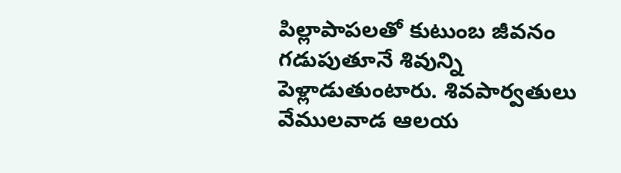పిల్లాపాపలతో కుటుంబ జీవనం గడుపుతూనే శివున్ని పెళ్లాడుతుంటారు. శివపార్వతులు వేములవాడ ఆలయ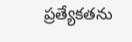ప్రత్యేకతను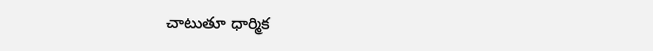చాటుతూ ధార్మిక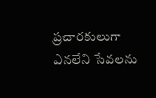ప్రచారకులుగా ఎనలేని సేవలను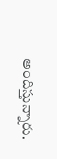అందిస్తున్నారు.